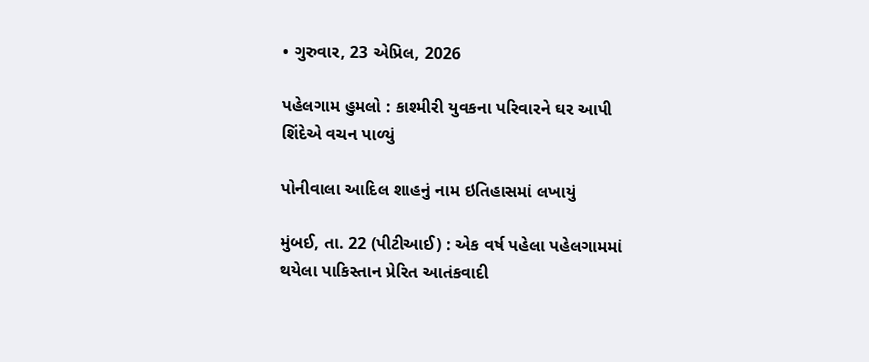• ગુરુવાર, 23 એપ્રિલ, 2026

પહેલગામ હુમલો : કાશ્મીરી યુવકના પરિવારને ઘર આપી શિંદેએ વચન પાળ્યું

પોનીવાલા આદિલ શાહનું નામ ઇતિહાસમાં લખાયું

મુંબઈ, તા. 22 (પીટીઆઈ) : એક વર્ષ પહેલા પહેલગામમાં થયેલા પાકિસ્તાન પ્રેરિત આતંકવાદી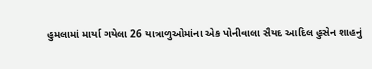હુમલામાં માર્યા ગયેલા 26 યાત્રાળુઓમાંના એક પોનીવાલા સૈયદ આદિલ હુસેન શાહનું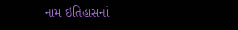નામ ઇતિહાસનાં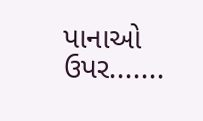પાનાઓ ઉપર.......